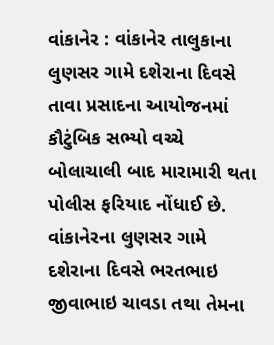વાંકાનેર : વાંકાનેર તાલુકાના લુણસર ગામે દશેરાના દિવસે તાવા પ્રસાદના આયોજનમાં કૌટુંબિક સભ્યો વચ્ચે બોલાચાલી બાદ મારામારી થતા પોલીસ ફરિયાદ નોંધાઈ છે. વાંકાનેરના લુણસર ગામે દશેરાના દિવસે ભરતભાઇ જીવાભાઇ ચાવડા તથા તેમના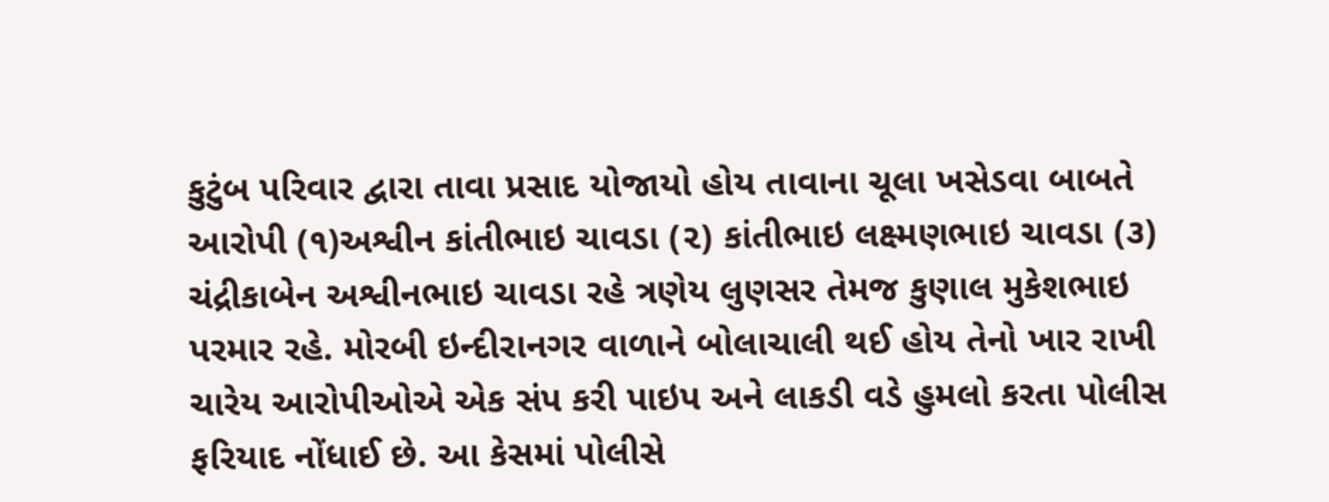કુટુંબ પરિવાર દ્વારા તાવા પ્રસાદ યોજાયો હોય તાવાના ચૂલા ખસેડવા બાબતે આરોપી (૧)અશ્વીન કાંતીભાઇ ચાવડા (૨) કાંતીભાઇ લક્ષ્મણભાઇ ચાવડા (૩) ચંદ્રીકાબેન અશ્વીનભાઇ ચાવડા રહે ત્રણેય લુણસર તેમજ કુણાલ મુકેશભાઇ પરમાર રહે. મોરબી ઇન્દીરાનગર વાળાને બોલાચાલી થઈ હોય તેનો ખાર રાખી ચારેય આરોપીઓએ એક સંપ કરી પાઇપ અને લાકડી વડે હુમલો કરતા પોલીસ ફરિયાદ નોંધાઈ છે. આ કેસમાં પોલીસે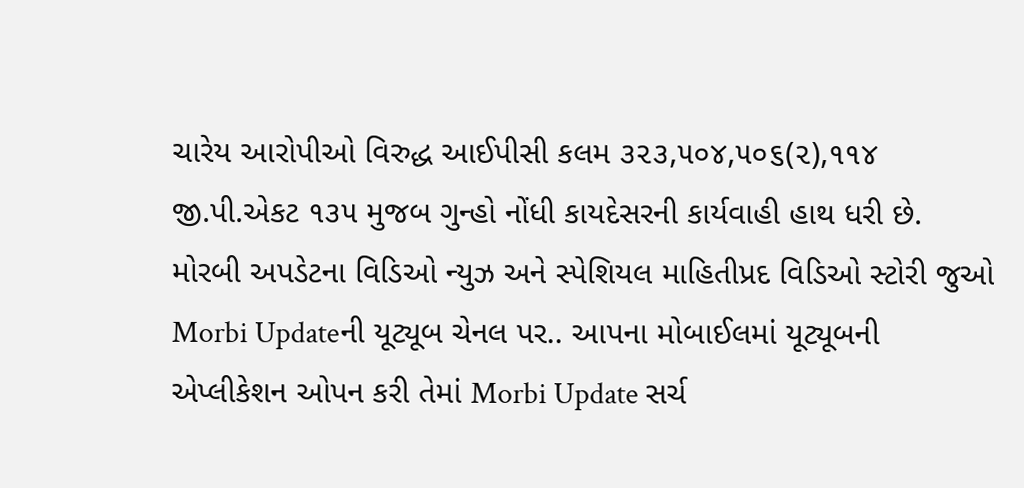ચારેય આરોપીઓ વિરુદ્ધ આઈપીસી કલમ ૩૨૩,૫૦૪,૫૦૬(૨),૧૧૪ જી.પી.એકટ ૧૩૫ મુજબ ગુન્હો નોંધી કાયદેસરની કાર્યવાહી હાથ ધરી છે. મોરબી અપડેટના વિડિઓ ન્યુઝ અને સ્પેશિયલ માહિતીપ્રદ વિડિઓ સ્ટોરી જુઓ Morbi Updateની યૂટ્યૂબ ચેનલ પર.. આપના મોબાઈલમાં યૂટ્યૂબની એપ્લીકેશન ઓપન કરી તેમાં Morbi Update સર્ચ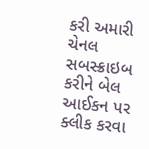કરી અમારી ચેનલ સબસ્ક્રાઇબ કરીને બેલ આઈકન પર ક્લીક કરવા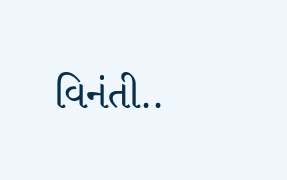વિનંતી..